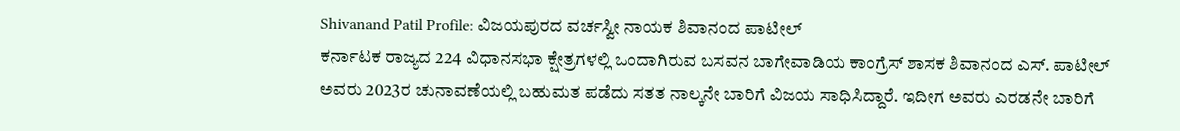Shivanand Patil Profile: ವಿಜಯಪುರದ ವರ್ಚಸ್ವೀ ನಾಯಕ ಶಿವಾನಂದ ಪಾಟೀಲ್
ಕರ್ನಾಟಕ ರಾಜ್ಯದ 224 ವಿಧಾನಸಭಾ ಕ್ಷೇತ್ರಗಳಲ್ಲಿ ಒಂದಾಗಿರುವ ಬಸವನ ಬಾಗೇವಾಡಿಯ ಕಾಂಗ್ರೆಸ್ ಶಾಸಕ ಶಿವಾನಂದ ಎಸ್. ಪಾಟೀಲ್ ಅವರು 2023ರ ಚುನಾವಣೆಯಲ್ಲಿ ಬಹುಮತ ಪಡೆದು ಸತತ ನಾಲ್ಕನೇ ಬಾರಿಗೆ ವಿಜಯ ಸಾಧಿಸಿದ್ದಾರೆ. ಇದೀಗ ಅವರು ಎರಡನೇ ಬಾರಿಗೆ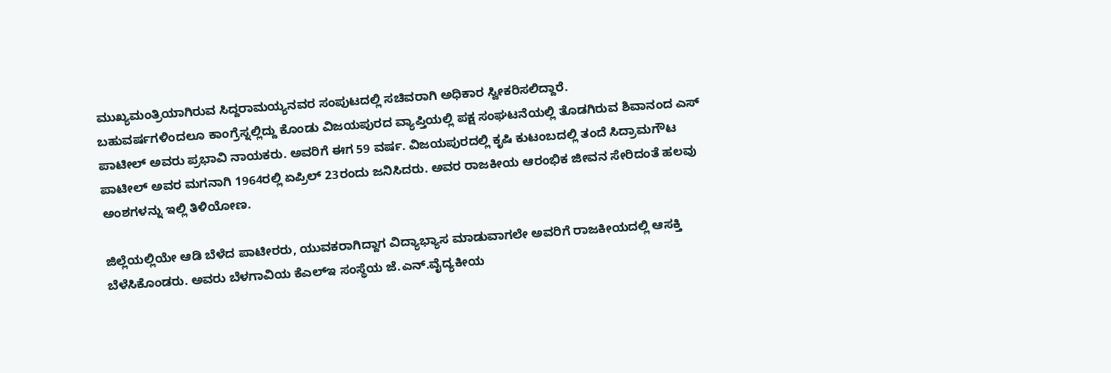ಮುಖ್ಯಮಂತ್ರಿಯಾಗಿರುವ ಸಿದ್ದರಾಮಯ್ಯನವರ ಸಂಪುಟದಲ್ಲಿ ಸಚಿವರಾಗಿ ಅಧಿಕಾರ ಸ್ವೀಕರಿಸಲಿದ್ದಾರೆ.
ಬಹುವರ್ಷಗಳಿಂದಲೂ ಕಾಂಗ್ರೆಸ್ನಲ್ಲಿದ್ದು ಕೊಂಡು ವಿಜಯಪುರದ ವ್ಯಾಪ್ತಿಯಲ್ಲಿ ಪಕ್ಷ ಸಂಘಟನೆಯಲ್ಲಿ ತೊಡಗಿರುವ ಶಿವಾನಂದ ಎಸ್ ಪಾಟೀಲ್ ಅವರು ಪ್ರಭಾವಿ ನಾಯಕರು. ಅವರಿಗೆ ಈಗ 59 ವರ್ಷ. ವಿಜಯಪುರದಲ್ಲಿ ಕೃಷಿ ಕುಟಂಬದಲ್ಲಿ ತಂದೆ ಸಿದ್ರಾಮಗೌಟ ಪಾಟೀಲ್ ಅವರ ಮಗನಾಗಿ 1964ರಲ್ಲಿ ಏಪ್ರಿಲ್ 23ರಂದು ಜನಿಸಿದರು. ಅವರ ರಾಜಕೀಯ ಆರಂಭಿಕ ಜೀವನ ಸೇರಿದಂತೆ ಹಲವು ಅಂಶಗಳನ್ನು ಇಲ್ಲಿ ತಿಳಿಯೋಣ.

ಜಿಲ್ಲೆಯಲ್ಲಿಯೇ ಆಡಿ ಬೆಳೆದ ಪಾಟೀರರು, ಯುವಕರಾಗಿದ್ದಾಗ ವಿದ್ಯಾಭ್ಯಾಸ ಮಾಡುವಾಗಲೇ ಅವರಿಗೆ ರಾಜಕೀಯದಲ್ಲಿ ಆಸಕ್ತಿ ಬೆಳೆಸಿಕೊಂಡರು. ಅವರು ಬೆಳಗಾವಿಯ ಕೆಎಲ್ಇ ಸಂಸ್ಥೆಯ ಜೆ.ಎನ್.ವೈದ್ಯಕೀಯ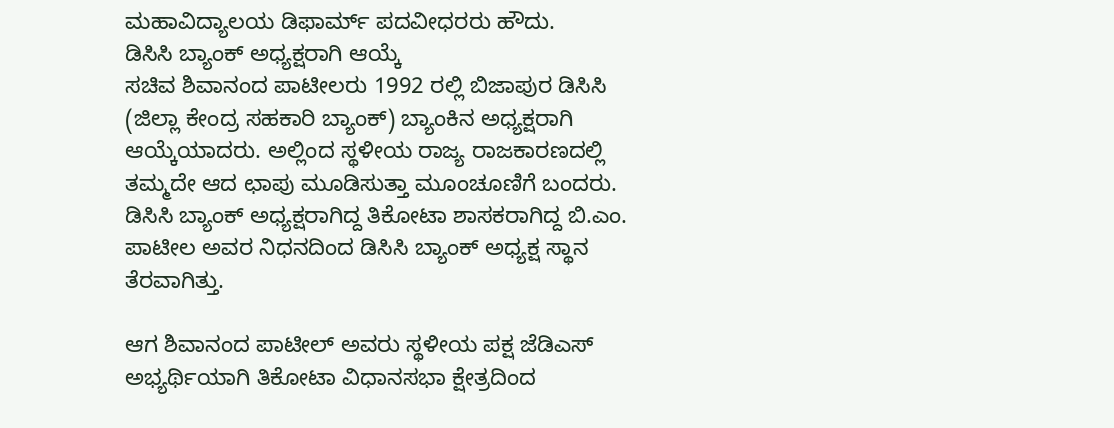ಮಹಾವಿದ್ಯಾಲಯ ಡಿಫಾರ್ಮ್ ಪದವೀಧರರು ಹೌದು.
ಡಿಸಿಸಿ ಬ್ಯಾಂಕ್ ಅಧ್ಯಕ್ಷರಾಗಿ ಆಯ್ಕೆ
ಸಚಿವ ಶಿವಾನಂದ ಪಾಟೀಲರು 1992 ರಲ್ಲಿ ಬಿಜಾಪುರ ಡಿಸಿಸಿ (ಜಿಲ್ಲಾ ಕೇಂದ್ರ ಸಹಕಾರಿ ಬ್ಯಾಂಕ್) ಬ್ಯಾಂಕಿನ ಅಧ್ಯಕ್ಷರಾಗಿ ಆಯ್ಕೆಯಾದರು. ಅಲ್ಲಿಂದ ಸ್ಥಳೀಯ ರಾಜ್ಯ ರಾಜಕಾರಣದಲ್ಲಿ ತಮ್ಮದೇ ಆದ ಛಾಪು ಮೂಡಿಸುತ್ತಾ ಮೂಂಚೂಣಿಗೆ ಬಂದರು. ಡಿಸಿಸಿ ಬ್ಯಾಂಕ್ ಅಧ್ಯಕ್ಷರಾಗಿದ್ದ ತಿಕೋಟಾ ಶಾಸಕರಾಗಿದ್ದ ಬಿ.ಎಂ. ಪಾಟೀಲ ಅವರ ನಿಧನದಿಂದ ಡಿಸಿಸಿ ಬ್ಯಾಂಕ್ ಅಧ್ಯಕ್ಷ ಸ್ಥಾನ ತೆರವಾಗಿತ್ತು.

ಆಗ ಶಿವಾನಂದ ಪಾಟೀಲ್ ಅವರು ಸ್ಥಳೀಯ ಪಕ್ಷ ಜೆಡಿಎಸ್ ಅಭ್ಯರ್ಥಿಯಾಗಿ ತಿಕೋಟಾ ವಿಧಾನಸಭಾ ಕ್ಷೇತ್ರದಿಂದ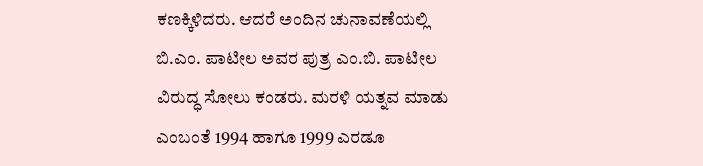ಕಣಕ್ಕಿಳಿದರು. ಆದರೆ ಅಂದಿನ ಚುನಾವಣೆಯಲ್ಲಿ ಬಿ.ಎಂ. ಪಾಟೀಲ ಅವರ ಪುತ್ರ ಎಂ.ಬಿ. ಪಾಟೀಲ ವಿರುದ್ಧ ಸೋಲು ಕಂಡರು. ಮರಳಿ ಯತ್ನವ ಮಾಡು ಎಂಬಂತೆ 1994 ಹಾಗೂ 1999 ಎರಡೂ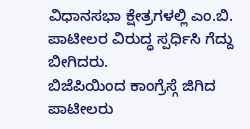ವಿಧಾನಸಭಾ ಕ್ಷೇತ್ರಗಳಲ್ಲಿ ಎಂ.ಬಿ. ಪಾಟೀಲರ ವಿರುದ್ಧ ಸ್ಪರ್ಧಿಸಿ ಗೆದ್ದು ಬೀಗಿದರು.
ಬಿಜೆಪಿಯಿಂದ ಕಾಂಗ್ರೆಸ್ಗೆ ಜಿಗಿದ ಪಾಟೀಲರು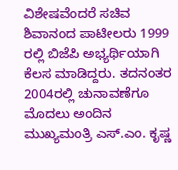ವಿಶೇಷವೆಂದರೆ ಸಚಿವ ಶಿವಾನಂದ ಪಾಟೀಲರು 1999 ರಲ್ಲಿ ಬಿಜೆಪಿ ಅಭ್ಯರ್ಥಿಯಾಗಿ ಕೆಲಸ ಮಾಡಿದ್ದರು. ತದನಂತರ 2004ರಲ್ಲಿ ಚುನಾವಣೆಗೂ ಮೊದಲು ಅಂದಿನ ಮುಖ್ಯಮಂತ್ರಿ ಎಸ್.ಎಂ. ಕೃಷ್ಣ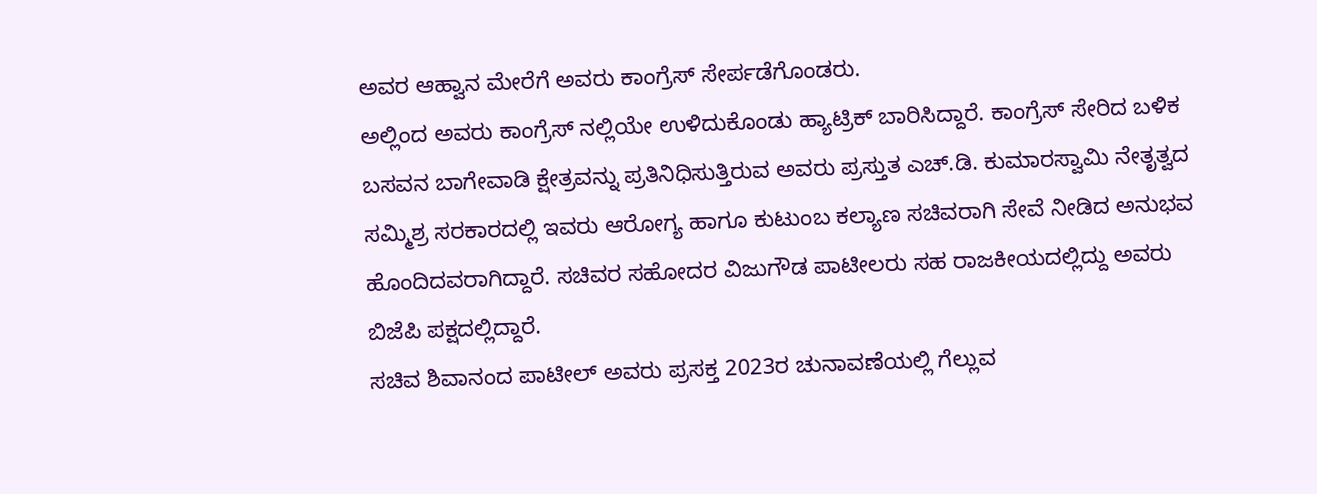ಅವರ ಆಹ್ವಾನ ಮೇರೆಗೆ ಅವರು ಕಾಂಗ್ರೆಸ್ ಸೇರ್ಪಡೆಗೊಂಡರು.
ಅಲ್ಲಿಂದ ಅವರು ಕಾಂಗ್ರೆಸ್ ನಲ್ಲಿಯೇ ಉಳಿದುಕೊಂಡು ಹ್ಯಾಟ್ರಿಕ್ ಬಾರಿಸಿದ್ದಾರೆ. ಕಾಂಗ್ರೆಸ್ ಸೇರಿದ ಬಳಿಕ ಬಸವನ ಬಾಗೇವಾಡಿ ಕ್ಷೇತ್ರವನ್ನು ಪ್ರತಿನಿಧಿಸುತ್ತಿರುವ ಅವರು ಪ್ರಸ್ತುತ ಎಚ್.ಡಿ. ಕುಮಾರಸ್ವಾಮಿ ನೇತೃತ್ವದ ಸಮ್ಮಿಶ್ರ ಸರಕಾರದಲ್ಲಿ ಇವರು ಆರೋಗ್ಯ ಹಾಗೂ ಕುಟುಂಬ ಕಲ್ಯಾಣ ಸಚಿವರಾಗಿ ಸೇವೆ ನೀಡಿದ ಅನುಭವ ಹೊಂದಿದವರಾಗಿದ್ದಾರೆ. ಸಚಿವರ ಸಹೋದರ ವಿಜುಗೌಡ ಪಾಟೀಲರು ಸಹ ರಾಜಕೀಯದಲ್ಲಿದ್ದು ಅವರು ಬಿಜೆಪಿ ಪಕ್ಷದಲ್ಲಿದ್ದಾರೆ.
ಸಚಿವ ಶಿವಾನಂದ ಪಾಟೀಲ್ ಅವರು ಪ್ರಸಕ್ತ 2023ರ ಚುನಾವಣೆಯಲ್ಲಿ ಗೆಲ್ಲುವ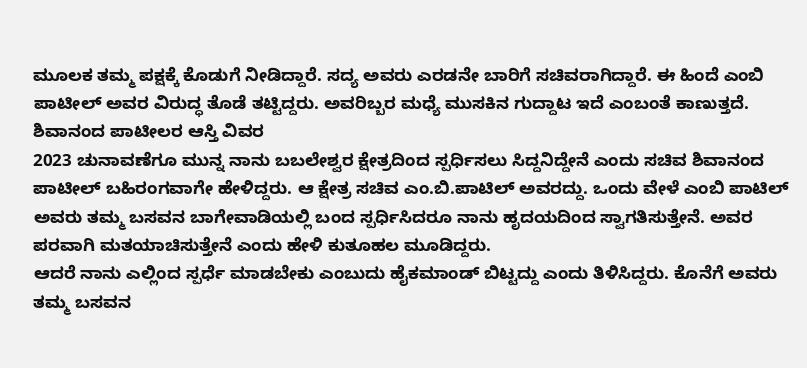ಮೂಲಕ ತಮ್ಮ ಪಕ್ಷಕ್ಕೆ ಕೊಡುಗೆ ನೀಡಿದ್ದಾರೆ. ಸದ್ಯ ಅವರು ಎರಡನೇ ಬಾರಿಗೆ ಸಚಿವರಾಗಿದ್ದಾರೆ. ಈ ಹಿಂದೆ ಎಂಬಿ ಪಾಟೀಲ್ ಅವರ ವಿರುದ್ಧ ತೊಡೆ ತಟ್ಟಿದ್ದರು. ಅವರಿಬ್ಬರ ಮಧ್ಯೆ ಮುಸಕಿನ ಗುದ್ದಾಟ ಇದೆ ಎಂಬಂತೆ ಕಾಣುತ್ತದೆ.
ಶಿವಾನಂದ ಪಾಟೀಲರ ಆಸ್ತಿ ವಿವರ
2023 ಚುನಾವಣೆಗೂ ಮುನ್ನ ನಾನು ಬಬಲೇಶ್ವರ ಕ್ಷೇತ್ರದಿಂದ ಸ್ಪರ್ಧಿಸಲು ಸಿದ್ದನಿದ್ದೇನೆ ಎಂದು ಸಚಿವ ಶಿವಾನಂದ ಪಾಟೀಲ್ ಬಹಿರಂಗವಾಗೇ ಹೇಳಿದ್ದರು. ಆ ಕ್ಷೇತ್ರ ಸಚಿವ ಎಂ.ಬಿ.ಪಾಟಿಲ್ ಅವರದ್ದು. ಒಂದು ವೇಳೆ ಎಂಬಿ ಪಾಟಿಲ್ ಅವರು ತಮ್ಮ ಬಸವನ ಬಾಗೇವಾಡಿಯಲ್ಲಿ ಬಂದ ಸ್ಪರ್ಧಿಸಿದರೂ ನಾನು ಹೃದಯದಿಂದ ಸ್ವಾಗತಿಸುತ್ತೇನೆ. ಅವರ ಪರವಾಗಿ ಮತಯಾಚಿಸುತ್ತೇನೆ ಎಂದು ಹೇಳಿ ಕುತೂಹಲ ಮೂಡಿದ್ದರು.
ಆದರೆ ನಾನು ಎಲ್ಲಿಂದ ಸ್ಪರ್ಧೆ ಮಾಡಬೇಕು ಎಂಬುದು ಹೈಕಮಾಂಡ್ ಬಿಟ್ಟದ್ದು ಎಂದು ತಿಳಿಸಿದ್ದರು. ಕೊನೆಗೆ ಅವರು ತಮ್ಮ ಬಸವನ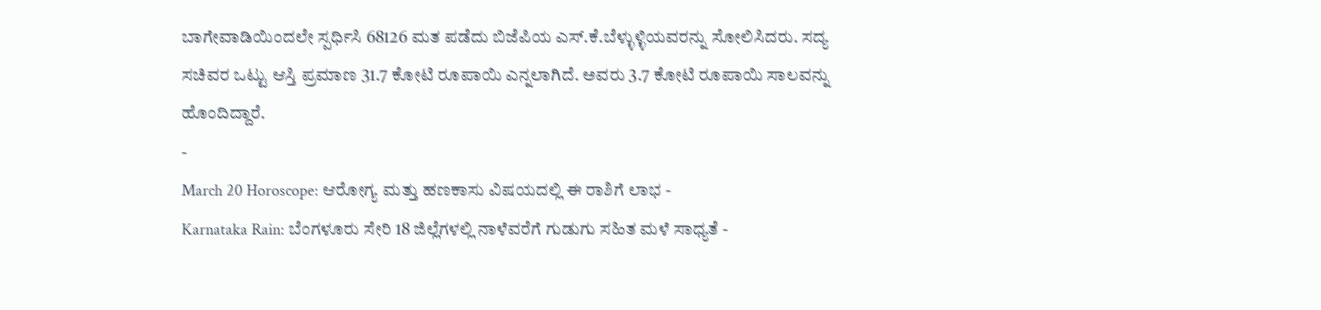ಬಾಗೇವಾಡಿಯಿಂದಲೇ ಸ್ಪರ್ಧಿಸಿ 68126 ಮತ ಪಡೆದು ಬಿಜೆಪಿಯ ಎಸ್.ಕೆ.ಬೆಳ್ಳುಳ್ಳಿಯವರನ್ನು ಸೋಲಿಸಿದರು. ಸದ್ಯ ಸಚಿವರ ಒಟ್ಟು ಆಸ್ತಿ ಪ್ರಮಾಣ 31.7 ಕೋಟಿ ರೂಪಾಯಿ ಎನ್ನಲಾಗಿದೆ. ಅವರು 3.7 ಕೋಟಿ ರೂಪಾಯಿ ಸಾಲವನ್ನು ಹೊಂದಿದ್ದಾರೆ.
-
March 20 Horoscope: ಆರೋಗ್ಯ ಮತ್ತು ಹಣಕಾಸು ವಿಷಯದಲ್ಲಿ ಈ ರಾಶಿಗೆ ಲಾಭ -
Karnataka Rain: ಬೆಂಗಳೂರು ಸೇರಿ 18 ಜಿಲ್ಲೆಗಳಲ್ಲಿ ನಾಳೆವರೆಗೆ ಗುಡುಗು ಸಹಿತ ಮಳೆ ಸಾಧ್ಯತೆ -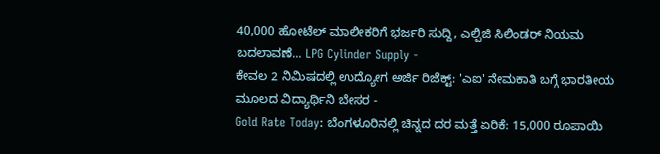40,000 ಹೋಟೆಲ್ ಮಾಲೀಕರಿಗೆ ಭರ್ಜರಿ ಸುದ್ದಿ, ಎಲ್ಪಿಜಿ ಸಿಲಿಂಡರ್ ನಿಯಮ ಬದಲಾವಣೆ... LPG Cylinder Supply -
ಕೇವಲ 2 ನಿಮಿಷದಲ್ಲಿ ಉದ್ಯೋಗ ಅರ್ಜಿ ರಿಜೆಕ್ಟ್: 'ಎಐ' ನೇಮಕಾತಿ ಬಗ್ಗೆ ಭಾರತೀಯ ಮೂಲದ ವಿದ್ಯಾರ್ಥಿನಿ ಬೇಸರ -
Gold Rate Today: ಬೆಂಗಳೂರಿನಲ್ಲಿ ಚಿನ್ನದ ದರ ಮತ್ತೆ ಏರಿಕೆ: 15,000 ರೂಪಾಯಿ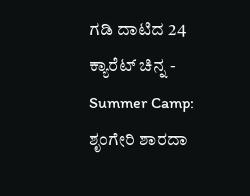ಗಡಿ ದಾಟಿದ 24 ಕ್ಯಾರೆಟ್ ಚಿನ್ನ -
Summer Camp: ಶೃಂಗೇರಿ ಶಾರದಾ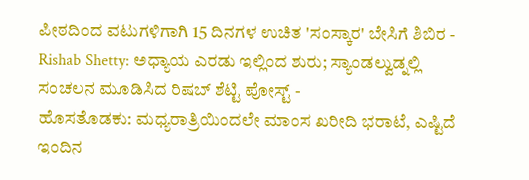ಪೀಠದಿಂದ ವಟುಗಳಿಗಾಗಿ 15 ದಿನಗಳ ಉಚಿತ 'ಸಂಸ್ಕಾರ' ಬೇಸಿಗೆ ಶಿಬಿರ -
Rishab Shetty: ಅಧ್ಯಾಯ ಎರಡು ಇಲ್ಲಿಂದ ಶುರು; ಸ್ಯಾಂಡಲ್ವುಡ್ನಲ್ಲಿ ಸಂಚಲನ ಮೂಡಿಸಿದ ರಿಷಬ್ ಶೆಟ್ಟಿ ಪೋಸ್ಟ್ -
ಹೊಸತೊಡಕು: ಮಧ್ಯರಾತ್ರಿಯಿಂದಲೇ ಮಾಂಸ ಖರೀದಿ ಭರಾಟೆ, ಎಷ್ಟಿದೆ ಇಂದಿನ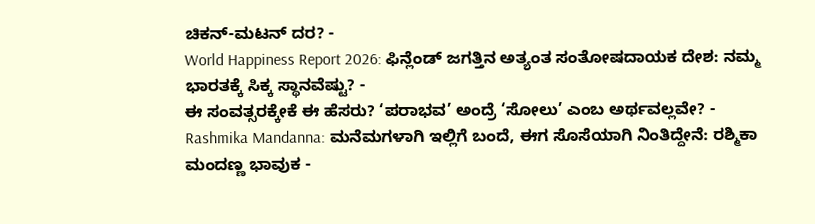ಚಿಕನ್-ಮಟನ್ ದರ? -
World Happiness Report 2026: ಫಿನ್ಲೆಂಡ್ ಜಗತ್ತಿನ ಅತ್ಯಂತ ಸಂತೋಷದಾಯಕ ದೇಶ: ನಮ್ಮ ಭಾರತಕ್ಕೆ ಸಿಕ್ಕ ಸ್ಥಾನವೆಷ್ಟು? -
ಈ ಸಂವತ್ಸರಕ್ಕೇಕೆ ಈ ಹೆಸರು? ‘ಪರಾಭವ’ ಅಂದ್ರೆ ‘ಸೋಲು’ ಎಂಬ ಅರ್ಥವಲ್ಲವೇ? -
Rashmika Mandanna: ಮನೆಮಗಳಾಗಿ ಇಲ್ಲಿಗೆ ಬಂದೆ, ಈಗ ಸೊಸೆಯಾಗಿ ನಿಂತಿದ್ದೇನೆ: ರಶ್ಮಿಕಾ ಮಂದಣ್ಣ ಭಾವುಕ -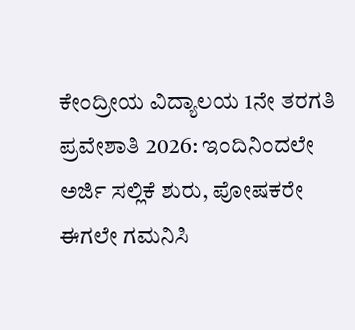ಕೇಂದ್ರೀಯ ವಿದ್ಯಾಲಯ 1ನೇ ತರಗತಿ ಪ್ರವೇಶಾತಿ 2026: ಇಂದಿನಿಂದಲೇ ಅರ್ಜಿ ಸಲ್ಲಿಕೆ ಶುರು, ಪೋಷಕರೇ ಈಗಲೇ ಗಮನಿಸಿ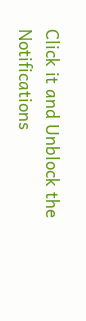Click it and Unblock the Notifications